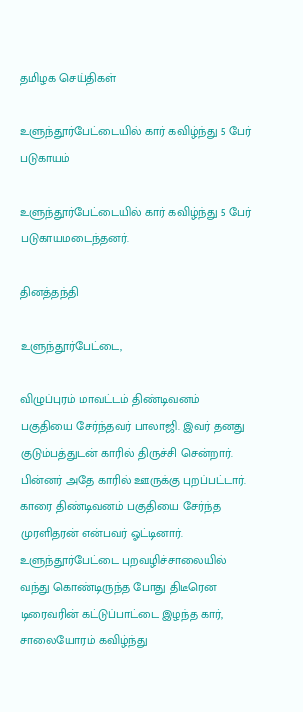தமிழக செய்திகள்

உளுந்தூர்பேட்டையில் கார் கவிழ்ந்து 5 பேர் படுகாயம்

உளுந்தூர்பேட்டையில் கார் கவிழ்ந்து 5 பேர் படுகாயமடைந்தனர்.

தினத்தந்தி

உளுந்தூர்பேட்டை,

விழுப்புரம் மாவட்டம் திண்டிவனம் பகுதியை சேர்ந்தவர் பாலாஜி. இவர் தனது குடும்பத்துடன் காரில் திருச்சி சென்றார். பின்னர் அதே காரில் ஊருக்கு புறப்பட்டார். காரை திண்டிவனம் பகுதியை சேர்ந்த முரளிதரன் என்பவர் ஓட்டினார். உளுந்தூர்பேட்டை புறவழிச்சாலையில் வந்து கொண்டிருந்த போது திடீரென டிரைவரின் கட்டுப்பாட்டை இழந்த கார், சாலையோரம் கவிழ்ந்து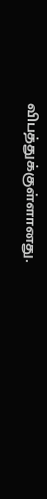விபத்துக்குள்ளானது.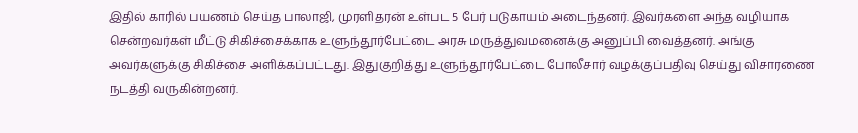இதில் காரில் பயணம் செய்த பாலாஜி, முரளிதரன் உள்பட 5 பேர் படுகாயம் அடைந்தனர். இவர்களை அந்த வழியாக சென்றவர்கள் மீட்டு சிகிச்சைக்காக உளுந்தூர்பேட்டை அரசு மருத்துவமனைக்கு அனுப்பி வைத்தனர். அங்கு அவர்களுக்கு சிகிச்சை அளிக்கப்பட்டது. இதுகுறித்து உளுந்தூர்பேட்டை போலீசார் வழக்குப்பதிவு செய்து விசாரணை நடத்தி வருகின்றனர்.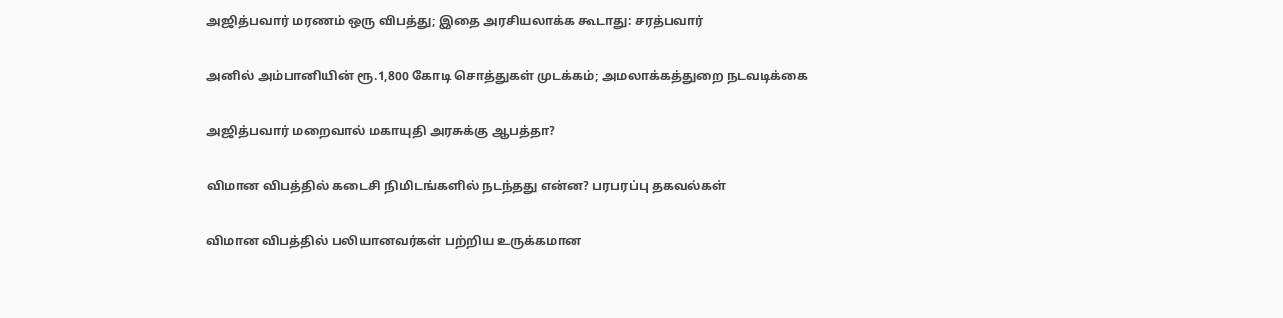அஜித்பவார் மரணம் ஒரு விபத்து; இதை அரசியலாக்க கூடாது: சரத்பவார்

அனில் அம்பானியின் ரூ.1,800 கோடி சொத்துகள் முடக்கம்; அமலாக்கத்துறை நடவடிக்கை

அஜித்பவார் மறைவால் மகாயுதி அரசுக்கு ஆபத்தா?

விமான விபத்தில் கடைசி நிமிடங்களில் நடந்தது என்ன? பரபரப்பு தகவல்கள்

விமான விபத்தில் பலியானவர்கள் பற்றிய உருக்கமான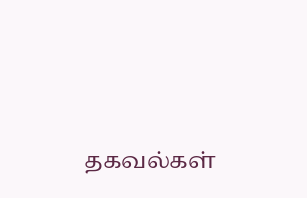தகவல்கள்